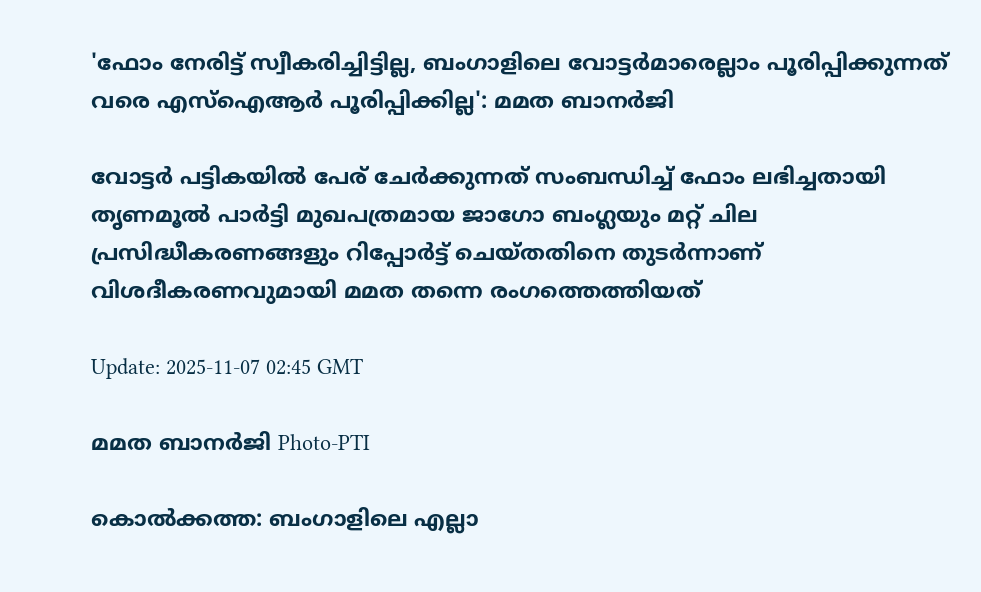'ഫോം നേരിട്ട് സ്വീകരിച്ചിട്ടില്ല, ബംഗാളിലെ വോട്ടർമാരെല്ലാം പൂരിപ്പിക്കുന്നത് വരെ എസ്ഐആർ പൂരിപ്പിക്കില്ല': മമത ബാനർജി

വോട്ടർ പട്ടികയിൽ പേര് ചേർക്കുന്നത് സംബന്ധിച്ച് ഫോം ലഭിച്ചതായി തൃണമൂൽ പാർട്ടി മുഖപത്രമായ ജാഗോ ബംഗ്ലയും മറ്റ് ചില പ്രസിദ്ധീകരണങ്ങളും റിപ്പോർട്ട് ചെയ്തതിനെ തുടർന്നാണ് വിശദീകരണവുമായി മമത തന്നെ രംഗത്തെത്തിയത്

Update: 2025-11-07 02:45 GMT

മമത ബാനർജി Photo-PTI

കൊല്‍ക്കത്ത: ബംഗാളിലെ എല്ലാ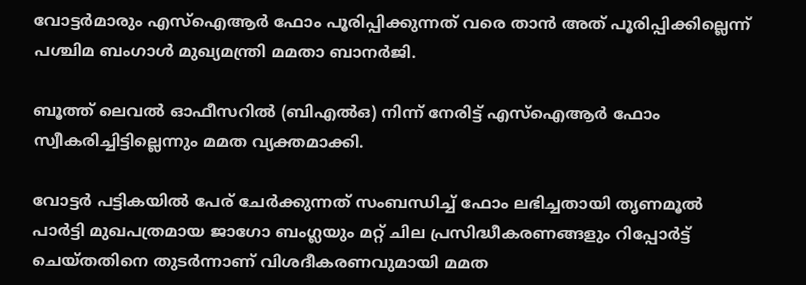വോട്ടർമാരും എസ്‌ഐആര്‍ ഫോം പൂരിപ്പിക്കുന്നത് വരെ താന്‍ അത് പൂരിപ്പിക്കില്ലെന്ന് പശ്ചിമ ബംഗാള്‍ മുഖ്യമന്ത്രി മമതാ ബാനര്‍ജി.

ബൂത്ത് ലെവല്‍ ഓഫീസറില്‍ (ബിഎല്‍ഒ) നിന്ന് നേരിട്ട് എസ്‌ഐആര്‍ ഫോം സ്വീകരിച്ചിട്ടില്ലെന്നും മമത വ്യക്തമാക്കി.

വോട്ടർ പട്ടികയിൽ പേര് ചേർക്കുന്നത് സംബന്ധിച്ച് ഫോം ലഭിച്ചതായി തൃണമൂൽ പാർട്ടി മുഖപത്രമായ ജാഗോ ബംഗ്ലയും മറ്റ് ചില പ്രസിദ്ധീകരണങ്ങളും റിപ്പോർട്ട് ചെയ്തതിനെ തുടർന്നാണ് വിശദീകരണവുമായി മമത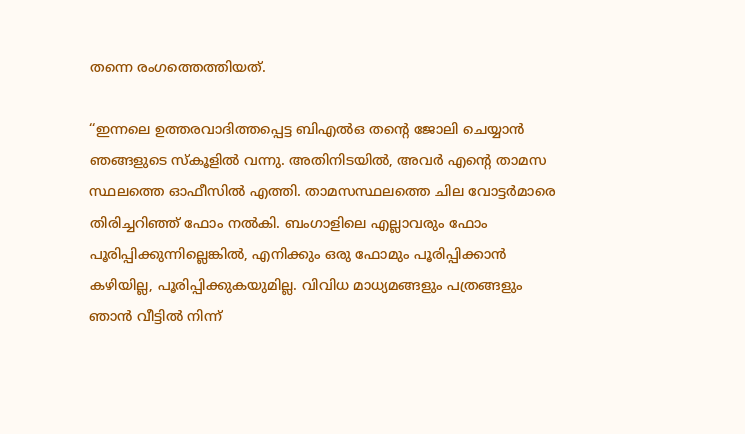തന്നെ രംഗത്തെത്തിയത്.

‘‘ഇന്നലെ ഉത്തരവാദിത്തപ്പെട്ട ബിഎൽഒ തന്റെ ജോലി ചെയ്യാൻ ഞങ്ങളുടെ സ്കൂളിൽ വന്നു. അതിനിടയിൽ, അവർ എന്റെ താമസ സ്ഥലത്തെ ഓഫീസിൽ എത്തി. താമസസ്ഥലത്തെ ചില വോട്ടർമാരെ തിരിച്ചറിഞ്ഞ് ഫോം നൽകി. ബംഗാളിലെ എല്ലാവരും ഫോം പൂരിപ്പിക്കുന്നില്ലെങ്കിൽ, എനിക്കും ഒരു ഫോമും പൂരിപ്പിക്കാൻ കഴിയില്ല, പൂരിപ്പിക്കുകയുമില്ല. വിവിധ മാധ്യമങ്ങളും പത്രങ്ങളും ഞാൻ വീട്ടിൽ നിന്ന്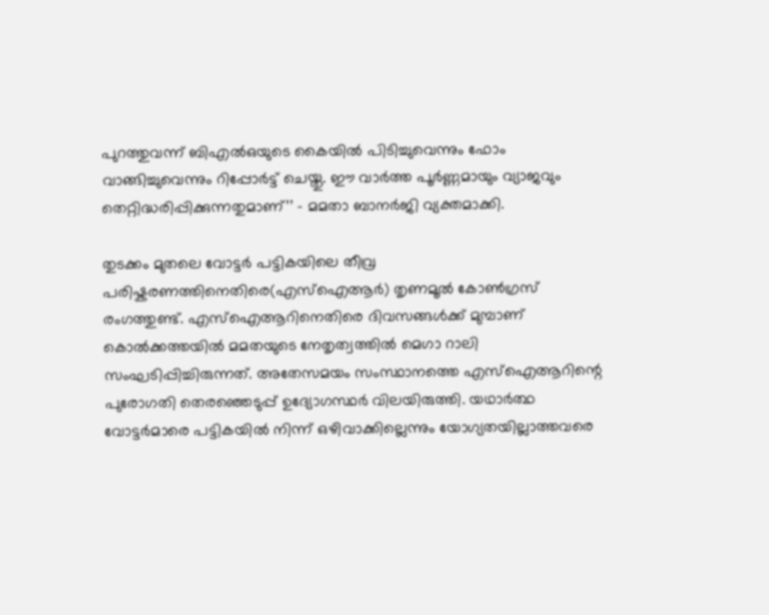പുറത്തുവന്ന് ബിഎൽഒയുടെ കൈയിൽ പിടിച്ചുവെന്നും ഫോം വാങ്ങിച്ചുവെന്നും റിപ്പോർട്ട് ചെയ്തു. ഈ വാർത്ത പൂർണ്ണമായും വ്യാജവും തെറ്റിദ്ധരിപ്പിക്കുന്നതുമാണ്’’ – മമതാ ബാനർജി വ്യക്തമാക്കി.

തുടക്കം മുതലെ വോട്ടര്‍ പട്ടികയിലെ തീവ്ര പരിഷ്കരണത്തിനെതിരെ(എസ്‌ഐആര്‍) തൃണമൂൽ കോൺഗ്രസ് രംഗത്തുണ്ട്. എസ്‌ഐആറിനെതിരെ ദിവസങ്ങള്‍ക്ക് മുമ്പാണ് കൊല്‍ക്കത്തയില്‍ മമതയുടെ നേതൃത്വത്തില്‍ മെഗാ റാലി സംഘടിപ്പിച്ചിരുന്നത്. അതേസമയം സംസ്ഥാനത്തെ എസ്‌ഐആറിന്റെ പുരോഗതി തെരഞ്ഞെടുപ്പ് ഉദ്യോഗസ്ഥര്‍ വിലയിരുത്തി. യഥാർത്ഥ വോട്ടർമാരെ പട്ടികയിൽ നിന്ന് ഒഴിവാക്കില്ലെന്നും യോഗ്യതയില്ലാത്തവരെ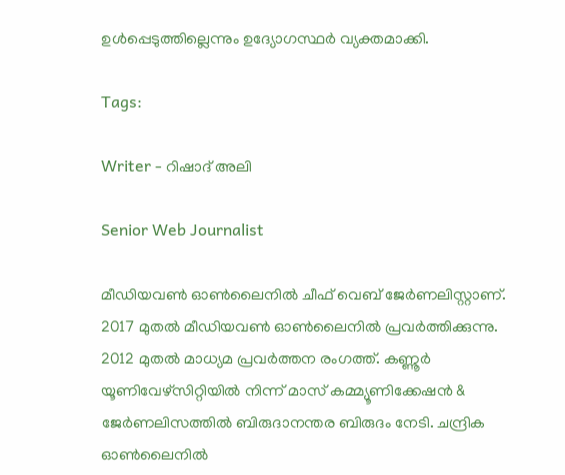ഉൾപ്പെടുത്തില്ലെന്നും ഉദ്യോഗസ്ഥര്‍ വ്യക്തമാക്കി.

Tags:

Writer - റിഷാദ് അലി

Senior Web Journalist

മീഡിയവൺ ഓൺലൈനിൽ ചീഫ് വെബ് ജേർണലിസ്റ്റാണ്. 2017 മുതൽ മീഡിയവൺ ഓൺലൈനിൽ പ്രവർത്തിക്കുന്നു. 2012 മുതൽ മാധ്യമ പ്രവർത്തന രംഗത്ത്. കണ്ണൂര്‍ യൂണിവേഴ്‌സിറ്റിയിൽ നിന്ന് മാസ് കമ്മ്യൂണിക്കേഷന്‍ & ജേര്‍ണലിസത്തില്‍ ബിരുദാനന്തര ബിരുദം നേടി. ചന്ദ്രിക ഓണ്‍ലൈനില്‍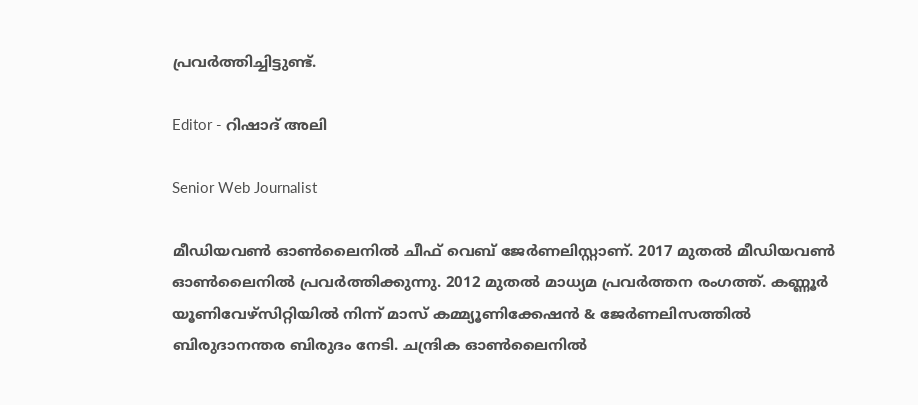പ്രവര്‍ത്തിച്ചിട്ടുണ്ട്.

Editor - റിഷാദ് അലി

Senior Web Journalist

മീഡിയവൺ ഓൺലൈനിൽ ചീഫ് വെബ് ജേർണലിസ്റ്റാണ്. 2017 മുതൽ മീഡിയവൺ ഓൺലൈനിൽ പ്രവർത്തിക്കുന്നു. 2012 മുതൽ മാധ്യമ പ്രവർത്തന രംഗത്ത്. കണ്ണൂര്‍ യൂണിവേഴ്‌സിറ്റിയിൽ നിന്ന് മാസ് കമ്മ്യൂണിക്കേഷന്‍ & ജേര്‍ണലിസത്തില്‍ ബിരുദാനന്തര ബിരുദം നേടി. ചന്ദ്രിക ഓണ്‍ലൈനില്‍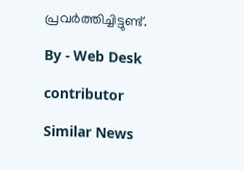പ്രവര്‍ത്തിച്ചിട്ടുണ്ട്.

By - Web Desk

contributor

Similar News